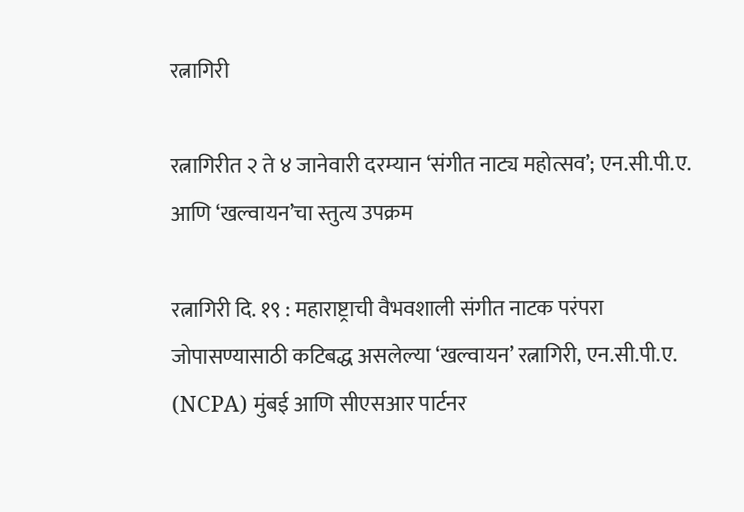रत्नागिरी

रत्नागिरीत २ ते ४ जानेवारी दरम्यान ‘संगीत नाट्य महोत्सव’; एन.सी.पी.ए. आणि ‘खल्वायन’चा स्तुत्य उपक्रम

रत्नागिरी दि. १९ : महाराष्ट्राची वैभवशाली संगीत नाटक परंपरा जोपासण्यासाठी कटिबद्ध असलेल्या ‘खल्वायन’ रत्नागिरी, एन.सी.पी.ए. (NCPA) मुंबई आणि सीएसआर पार्टनर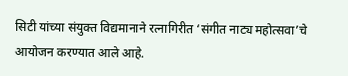सिटी यांच्या संयुक्त विद्यमानाने रत्नागिरीत ‘संगीत नाट्य महोत्सवा’चे आयोजन करण्यात आले आहे.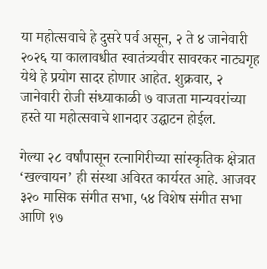या महोत्सवाचे हे दुसरे पर्व असून, २ ते ४ जानेवारी २०२६ या कालावधीत स्वातंत्र्यवीर सावरकर नाट्यगृह येथे हे प्रयोग सादर होणार आहेत. शुक्रवार, २ जानेवारी रोजी संध्याकाळी ७ वाजता मान्यवरांच्या हस्ते या महोत्सवाचे शानदार उद्घाटन होईल.

गेल्या २८ वर्षांपासून रत्नागिरीच्या सांस्कृतिक क्षेत्रात ‘खल्वायन’ ही संस्था अविरत कार्यरत आहे. आजवर ३२० मासिक संगीत सभा, ५४ विशेष संगीत सभा आणि १७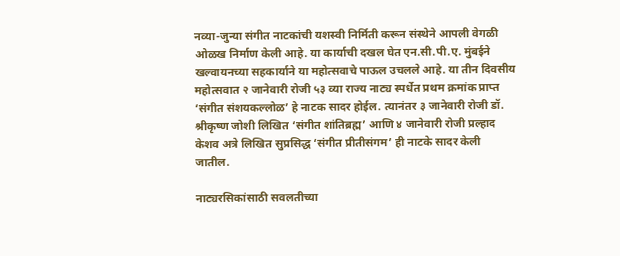नव्या-जुन्या संगीत नाटकांची यशस्वी निर्मिती करून संस्थेने आपली वेगळी ओळख निर्माण केली आहे. या कार्याची दखल घेत एन.सी.पी.ए. मुंबईने खल्वायनच्या सहकार्याने या महोत्सवाचे पाऊल उचलले आहे. या तीन दिवसीय महोत्सवात २ जानेवारी रोजी ५३ व्या राज्य नाट्य स्पर्धेत प्रथम क्रमांक प्राप्त ‘संगीत संशयकल्लोळ’ हे नाटक सादर होईल. त्यानंतर ३ जानेवारी रोजी डॉ. श्रीकृष्ण जोशी लिखित ‘संगीत शांतिब्रह्म’ आणि ४ जानेवारी रोजी प्रल्हाद केशव अत्रे लिखित सुप्रसिद्ध ‘संगीत प्रीतीसंगम’ ही नाटके सादर केली जातील.

नाट्यरसिकांसाठी सवलतीच्या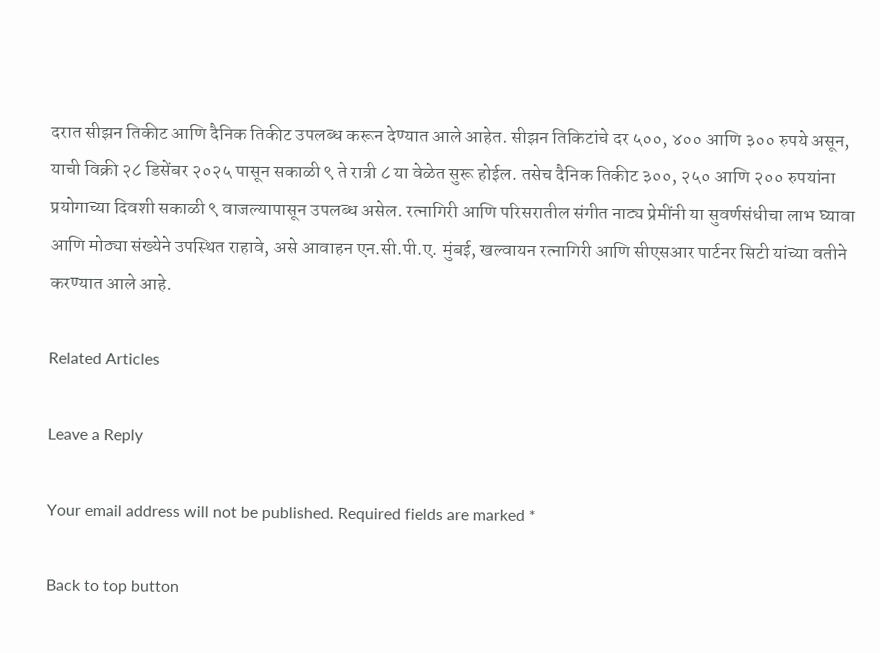दरात सीझन तिकीट आणि दैनिक तिकीट उपलब्ध करून देण्यात आले आहेत. सीझन तिकिटांचे दर ५००, ४०० आणि ३०० रुपये असून, याची विक्री २८ डिसेंबर २०२५ पासून सकाळी ९ ते रात्री ८ या वेळेत सुरू होईल. तसेच दैनिक तिकीट ३००, २५० आणि २०० रुपयांना प्रयोगाच्या दिवशी सकाळी ९ वाजल्यापासून उपलब्ध असेल. रत्नागिरी आणि परिसरातील संगीत नाट्य प्रेमींनी या सुवर्णसंधीचा लाभ घ्यावा आणि मोठ्या संख्येने उपस्थित राहावे, असे आवाहन एन.सी.पी.ए. मुंबई, खल्वायन रत्नागिरी आणि सीएसआर पार्टनर सिटी यांच्या वतीने करण्यात आले आहे.

Related Articles

Leave a Reply

Your email address will not be published. Required fields are marked *

Back to top button